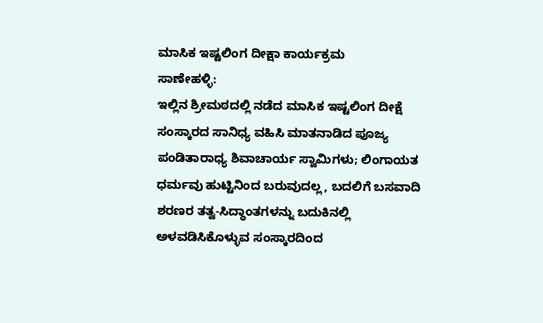ಮಾಸಿಕ ಇಷ್ಟಲಿಂಗ ದೀಕ್ಷಾ ಕಾರ್ಯಕ್ರಮ
ಸಾಣೇಹಳ್ಳಿ:
ಇಲ್ಲಿನ ಶ್ರೀಮಠದಲ್ಲಿ ನಡೆದ ಮಾಸಿಕ ಇಷ್ಟಲಿಂಗ ದೀಕ್ಷೆ ಸಂಸ್ಕಾರದ ಸಾನಿಧ್ಯ ವಹಿಸಿ ಮಾತನಾಡಿದ ಪೂಜ್ಯ ಪಂಡಿತಾರಾಧ್ಯ ಶಿವಾಚಾರ್ಯ ಸ್ವಾಮಿಗಳು; ಲಿಂಗಾಯತ ಧರ್ಮವು ಹುಟ್ಟಿನಿಂದ ಬರುವುದಲ್ಲ, ಬದಲಿಗೆ ಬಸವಾದಿ ಶರಣರ ತತ್ವ-ಸಿದ್ಧಾಂತಗಳನ್ನು ಬದುಕಿನಲ್ಲಿ ಅಳವಡಿಸಿಕೊಳ್ಳುವ ಸಂಸ್ಕಾರದಿಂದ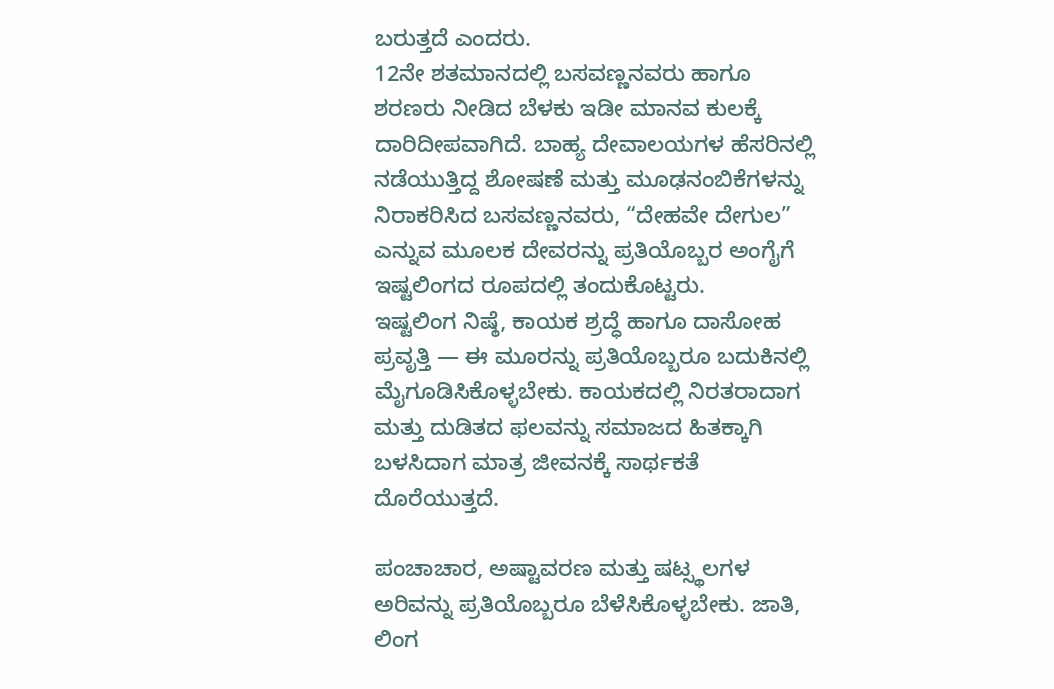ಬರುತ್ತದೆ ಎಂದರು.
12ನೇ ಶತಮಾನದಲ್ಲಿ ಬಸವಣ್ಣನವರು ಹಾಗೂ ಶರಣರು ನೀಡಿದ ಬೆಳಕು ಇಡೀ ಮಾನವ ಕುಲಕ್ಕೆ ದಾರಿದೀಪವಾಗಿದೆ. ಬಾಹ್ಯ ದೇವಾಲಯಗಳ ಹೆಸರಿನಲ್ಲಿ ನಡೆಯುತ್ತಿದ್ದ ಶೋಷಣೆ ಮತ್ತು ಮೂಢನಂಬಿಕೆಗಳನ್ನು ನಿರಾಕರಿಸಿದ ಬಸವಣ್ಣನವರು, “ದೇಹವೇ ದೇಗುಲ” ಎನ್ನುವ ಮೂಲಕ ದೇವರನ್ನು ಪ್ರತಿಯೊಬ್ಬರ ಅಂಗೈಗೆ ಇಷ್ಟಲಿಂಗದ ರೂಪದಲ್ಲಿ ತಂದುಕೊಟ್ಟರು.
ಇಷ್ಟಲಿಂಗ ನಿಷ್ಠೆ, ಕಾಯಕ ಶ್ರದ್ಧೆ ಹಾಗೂ ದಾಸೋಹ ಪ್ರವೃತ್ತಿ — ಈ ಮೂರನ್ನು ಪ್ರತಿಯೊಬ್ಬರೂ ಬದುಕಿನಲ್ಲಿ ಮೈಗೂಡಿಸಿಕೊಳ್ಳಬೇಕು. ಕಾಯಕದಲ್ಲಿ ನಿರತರಾದಾಗ ಮತ್ತು ದುಡಿತದ ಫಲವನ್ನು ಸಮಾಜದ ಹಿತಕ್ಕಾಗಿ ಬಳಸಿದಾಗ ಮಾತ್ರ ಜೀವನಕ್ಕೆ ಸಾರ್ಥಕತೆ ದೊರೆಯುತ್ತದೆ.

ಪಂಚಾಚಾರ, ಅಷ್ಟಾವರಣ ಮತ್ತು ಷಟ್ಸ್ಥಲಗಳ ಅರಿವನ್ನು ಪ್ರತಿಯೊಬ್ಬರೂ ಬೆಳೆಸಿಕೊಳ್ಳಬೇಕು. ಜಾತಿ, ಲಿಂಗ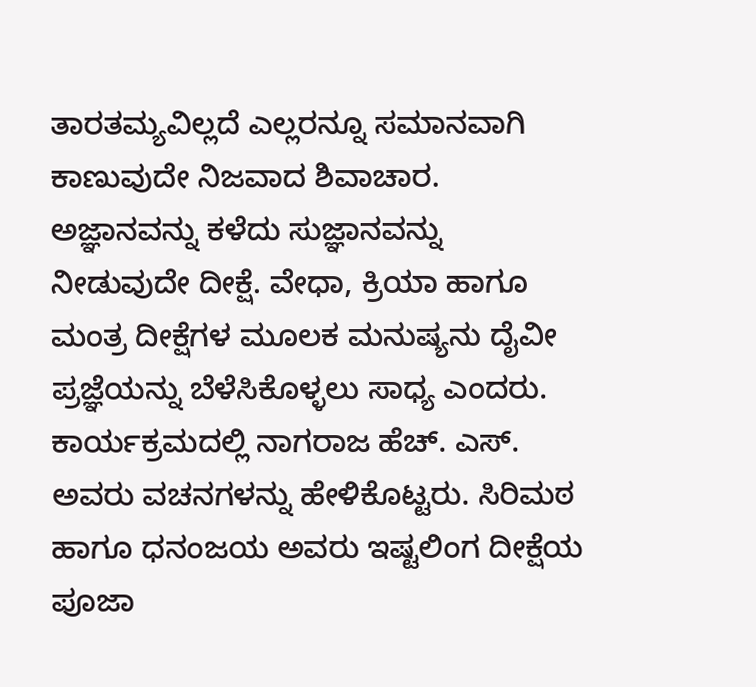ತಾರತಮ್ಯವಿಲ್ಲದೆ ಎಲ್ಲರನ್ನೂ ಸಮಾನವಾಗಿ ಕಾಣುವುದೇ ನಿಜವಾದ ಶಿವಾಚಾರ.
ಅಜ್ಞಾನವನ್ನು ಕಳೆದು ಸುಜ್ಞಾನವನ್ನು ನೀಡುವುದೇ ದೀಕ್ಷೆ. ವೇಧಾ, ಕ್ರಿಯಾ ಹಾಗೂ ಮಂತ್ರ ದೀಕ್ಷೆಗಳ ಮೂಲಕ ಮನುಷ್ಯನು ದೈವೀ ಪ್ರಜ್ಞೆಯನ್ನು ಬೆಳೆಸಿಕೊಳ್ಳಲು ಸಾಧ್ಯ ಎಂದರು.
ಕಾರ್ಯಕ್ರಮದಲ್ಲಿ ನಾಗರಾಜ ಹೆಚ್. ಎಸ್. ಅವರು ವಚನಗಳನ್ನು ಹೇಳಿಕೊಟ್ಟರು. ಸಿರಿಮಠ ಹಾಗೂ ಧನಂಜಯ ಅವರು ಇಷ್ಟಲಿಂಗ ದೀಕ್ಷೆಯ ಪೂಜಾ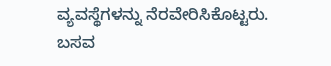ವ್ಯವಸ್ಥೆಗಳನ್ನು ನೆರವೇರಿಸಿಕೊಟ್ಟರು.
ಬಸವ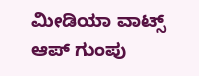ಮೀಡಿಯಾ ವಾಟ್ಸ್ ಆಪ್ ಗುಂಪು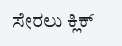ಸೇರಲು ಕ್ಲಿಕ್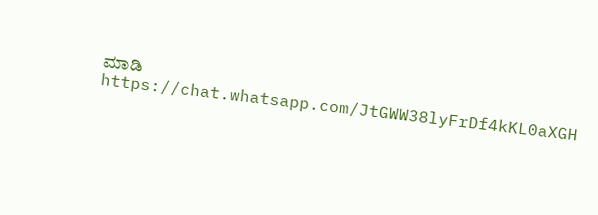ಮಾಡಿ
https://chat.whatsapp.com/JtGWW38lyFrDf4kKL0aXGH